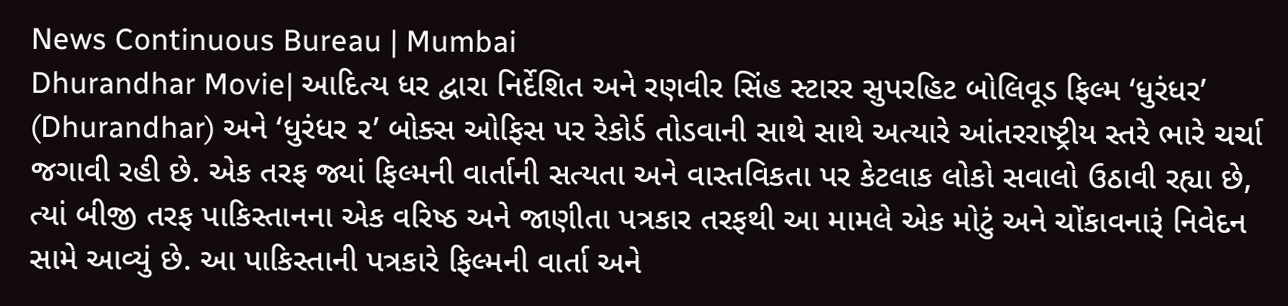News Continuous Bureau | Mumbai
Dhurandhar Movie| આદિત્ય ધર દ્વારા નિર્દેશિત અને રણવીર સિંહ સ્ટારર સુપરહિટ બોલિવૂડ ફિલ્મ ‘ધુરંધર’ (Dhurandhar) અને ‘ધુરંધર ૨’ બોક્સ ઓફિસ પર રેકોર્ડ તોડવાની સાથે સાથે અત્યારે આંતરરાષ્ટ્રીય સ્તરે ભારે ચર્ચા જગાવી રહી છે. એક તરફ જ્યાં ફિલ્મની વાર્તાની સત્યતા અને વાસ્તવિકતા પર કેટલાક લોકો સવાલો ઉઠાવી રહ્યા છે, ત્યાં બીજી તરફ પાકિસ્તાનના એક વરિષ્ઠ અને જાણીતા પત્રકાર તરફથી આ મામલે એક મોટું અને ચોંકાવનારૂં નિવેદન સામે આવ્યું છે. આ પાકિસ્તાની પત્રકારે ફિલ્મની વાર્તા અને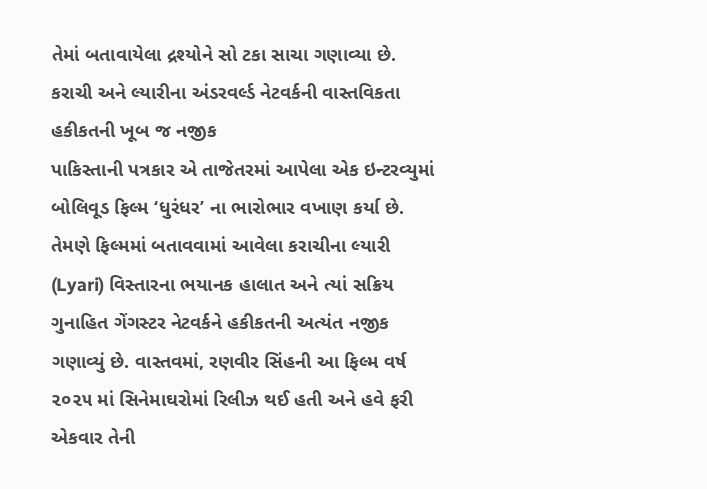તેમાં બતાવાયેલા દ્રશ્યોને સો ટકા સાચા ગણાવ્યા છે.
કરાચી અને લ્યારીના અંડરવર્લ્ડ નેટવર્કની વાસ્તવિકતા હકીકતની ખૂબ જ નજીક
પાકિસ્તાની પત્રકાર એ તાજેતરમાં આપેલા એક ઇન્ટરવ્યુમાં બોલિવૂડ ફિલ્મ ‘ધુરંધર’ ના ભારોભાર વખાણ કર્યા છે. તેમણે ફિલ્મમાં બતાવવામાં આવેલા કરાચીના લ્યારી (Lyari) વિસ્તારના ભયાનક હાલાત અને ત્યાં સક્રિય ગુનાહિત ગેંગસ્ટર નેટવર્કને હકીકતની અત્યંત નજીક ગણાવ્યું છે. વાસ્તવમાં, રણવીર સિંહની આ ફિલ્મ વર્ષ ૨૦૨૫ માં સિનેમાઘરોમાં રિલીઝ થઈ હતી અને હવે ફરી એકવાર તેની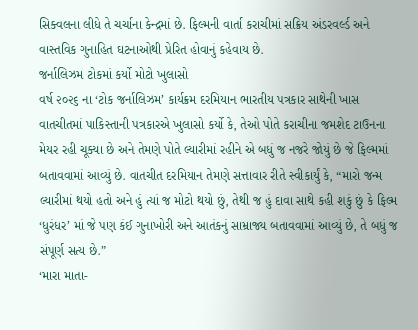સિક્વલના લીધે તે ચર્ચાના કેન્દ્રમાં છે. ફિલ્મની વાર્તા કરાચીમાં સક્રિય અંડરવર્લ્ડ અને વાસ્તવિક ગુનાહિત ઘટનાઓથી પ્રેરિત હોવાનું કહેવાય છે.
જર્નાલિઝમ ટોકમાં કર્યો મોટો ખુલાસો
વર્ષ ૨૦૨૬ ના ‘ટોક જર્નાલિઝમ’ કાર્યક્રમ દરમિયાન ભારતીય પત્રકાર સાથેની ખાસ વાતચીતમાં પાકિસ્તાની પત્રકારએ ખુલાસો કર્યો કે, તેઓ પોતે કરાચીના જમશેદ ટાઉનના મેયર રહી ચૂક્યા છે અને તેમણે પોતે લ્યારીમાં રહીને એ બધું જ નજરે જોયું છે જે ફિલ્મમાં બતાવવામાં આવ્યું છે. વાતચીત દરમિયાન તેમણે સત્તાવાર રીતે સ્વીકાર્યું કે, “મારો જન્મ લ્યારીમાં થયો હતો અને હું ત્યાં જ મોટો થયો છું, તેથી જ હું દાવા સાથે કહી શકું છું કે ફિલ્મ ‘ધુરંધર’ માં જે પણ કંઈ ગુનાખોરી અને આતંકનું સામ્રાજ્ય બતાવવામાં આવ્યું છે, તે બધું જ સંપૂર્ણ સત્ય છે.”
‘મારા માતા-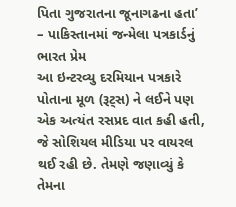પિતા ગુજરાતના જૂનાગઢના હતા’ – પાકિસ્તાનમાં જન્મેલા પત્રકાર્ડનું ભારત પ્રેમ
આ ઇન્ટરવ્યુ દરમિયાન પત્રકારે પોતાના મૂળ (રૂટ્સ) ને લઈને પણ એક અત્યંત રસપ્રદ વાત કહી હતી, જે સોશિયલ મીડિયા પર વાયરલ થઈ રહી છે. તેમણે જણાવ્યું કે તેમના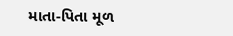માતા-પિતા મૂળ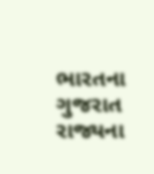ભારતના ગુજરાત રાજ્યના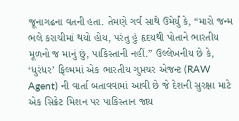જૂનાગઢના વતની હતા. તેમણે ગર્વ સાથે ઉમેર્યું કે, “મારો જન્મ ભલે કરાચીમાં થયો હોય, પરંતુ હું હૃદયથી પોતાને ભારતીય મૂળનો જ માનું છું, પાકિસ્તાની નહીં.” ઉલ્લેખનીય છે કે, ‘ધુરંધર’ ફિલ્મમાં એક ભારતીય ગુપ્તચર એજન્ટ (RAW Agent) ની વાર્તા બતાવવામાં આવી છે જે દેશની સુરક્ષા માટે એક સિક્રેટ મિશન પર પાકિસ્તાન જાય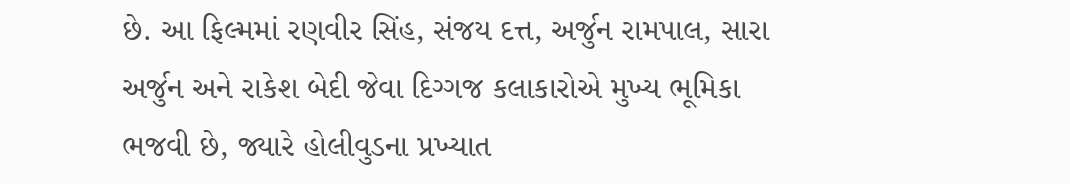છે. આ ફિલ્મમાં રણવીર સિંહ, સંજય દત્ત, અર્જુન રામપાલ, સારા અર્જુન અને રાકેશ બેદી જેવા દિગ્ગજ કલાકારોએ મુખ્ય ભૂમિકા ભજવી છે, જ્યારે હોલીવુડના પ્રખ્યાત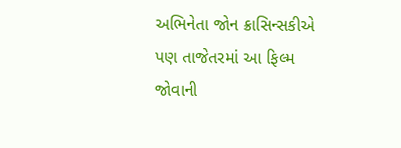અભિનેતા જોન ક્રાસિન્સકીએ પણ તાજેતરમાં આ ફિલ્મ જોવાની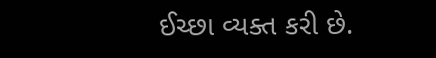ઈચ્છા વ્યક્ત કરી છે.